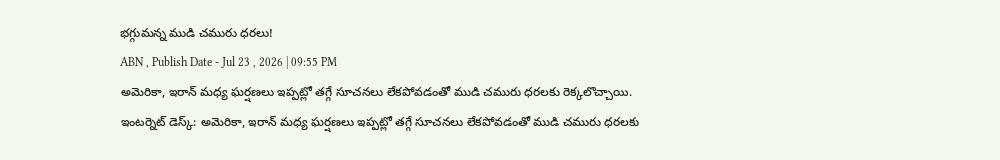భగ్గుమన్న ముడి చమురు ధరలు!
ABN , Publish Date - Jul 23 , 2026 | 09:55 PM
అమెరికా, ఇరాన్ మధ్య ఘర్షణలు ఇప్పట్లో తగ్గే సూచనలు లేకపోవడంతో ముడి చమురు ధరలకు రెక్కలొచ్చాయి.
ఇంటర్నెట్ డెస్క్: అమెరికా, ఇరాన్ మధ్య ఘర్షణలు ఇప్పట్లో తగ్గే సూచనలు లేకపోవడంతో ముడి చమురు ధరలకు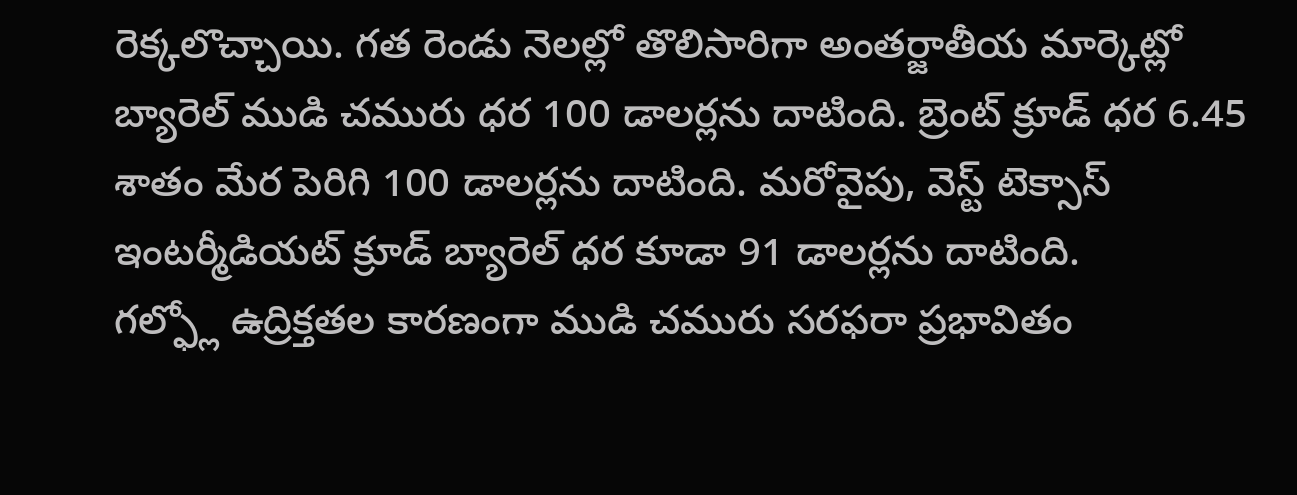రెక్కలొచ్చాయి. గత రెండు నెలల్లో తొలిసారిగా అంతర్జాతీయ మార్కెట్లో బ్యారెల్ ముడి చమురు ధర 100 డాలర్లను దాటింది. బ్రెంట్ క్రూడ్ ధర 6.45 శాతం మేర పెరిగి 100 డాలర్లను దాటింది. మరోవైపు, వెస్ట్ టెక్సాస్ ఇంటర్మీడియట్ క్రూడ్ బ్యారెల్ ధర కూడా 91 డాలర్లను దాటింది.
గల్ఫ్లో ఉద్రిక్తతల కారణంగా ముడి చమురు సరఫరా ప్రభావితం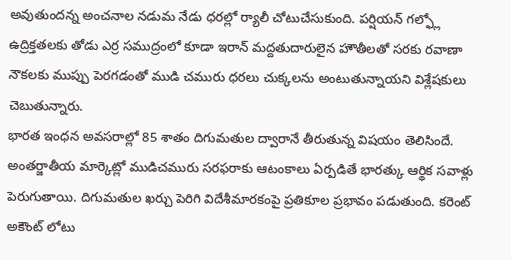అవుతుందన్న అంచనాల నడుమ నేడు ధరల్లో ర్యాలీ చోటుచేసుకుంది. పర్షియన్ గల్ఫ్లో ఉద్రిక్తతలకు తోడు ఎర్ర సముద్రంలో కూడా ఇరాన్ మద్దతుదారులైన హౌతీలతో సరకు రవాణా నౌకలకు ముప్పు పెరగడంతో ముడి చమురు ధరలు చుక్కలను అంటుతున్నాయని విశ్లేషకులు చెబుతున్నారు.
భారత ఇంధన అవసరాల్లో 85 శాతం దిగుమతుల ద్వారానే తీరుతున్న విషయం తెలిసిందే. అంతర్జాతీయ మార్కెట్లో ముడిచమురు సరఫరాకు ఆటంకాలు ఏర్పడితే భారత్కు ఆర్థిక సవాళ్లు పెరుగుతాయి. దిగుమతుల ఖర్చు పెరిగి విదేశీమారకంపై ప్రతికూల ప్రభావం పడుతుంది. కరెంట్ అకౌంట్ లోటు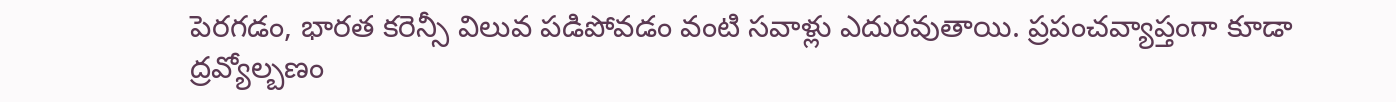పెరగడం, భారత కరెన్సీ విలువ పడిపోవడం వంటి సవాళ్లు ఎదురవుతాయి. ప్రపంచవ్యాప్తంగా కూడా ద్రవ్యోల్బణం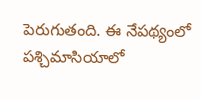పెరుగుతంది. ఈ నేపథ్యంలో పశ్చిమాసియాలో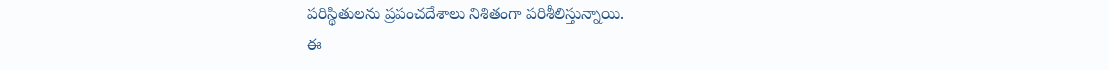పరిస్థితులను ప్రపంచదేశాలు నిశితంగా పరిశీలిస్తున్నాయి.
ఈ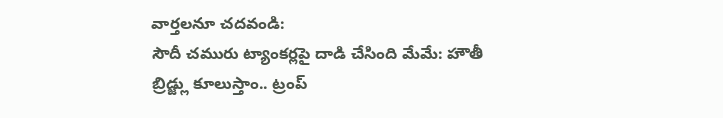వార్తలనూ చదవండి:
సౌదీ చమురు ట్యాంకర్లపై దాడి చేసింది మేమే: హౌతీ
బ్రిడ్జ్లు కూలుస్తాం.. ట్రంప్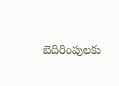బెదిరింపులకు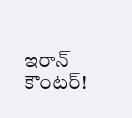ఇరాన్ కౌంటర్!